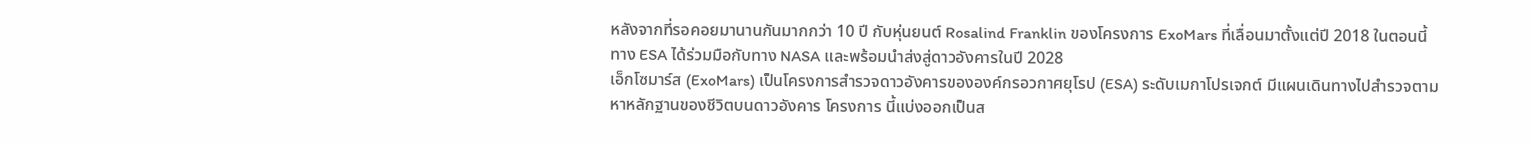หลังจากที่รอคอยมานานกันมากกว่า 10 ปี กับหุ่นยนต์ Rosalind Franklin ของโครงการ ExoMars ที่เลื่อนมาตั้งแต่ปี 2018 ในตอนนี้ทาง ESA ได้ร่วมมือกับทาง NASA และพร้อมนำส่งสู่ดาวอังคารในปี 2028
เอ็กโซมาร์ส (ExoMars) เป็นโครงการสำรวจดาวอังคารขององค์กรอวกาศยุโรป (ESA) ระดับเมกาโปรเจกต์ มีแผนเดินทางไปสำรวจตามหาหลักฐานของชีวิตบนดาวอังคาร โครงการ นี้แบ่งออกเป็นส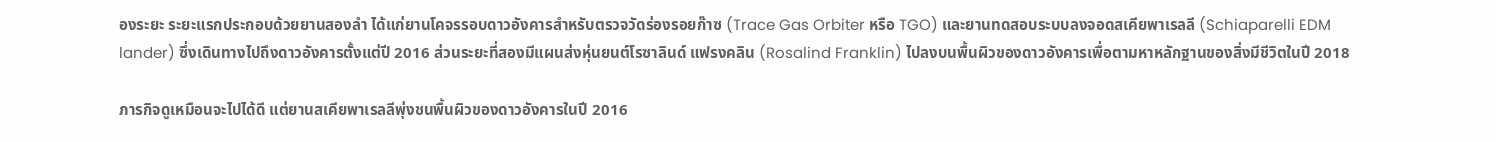องระยะ ระยะแรกประกอบด้วยยานสองลำ ได้แก่ยานโคจรรอบดาวอังคารสำหรับตรวจวัดร่องรอยก๊าซ (Trace Gas Orbiter หรือ TGO) และยานทดสอบระบบลงจอดสเคียพาเรลลี (Schiaparelli EDM lander) ซึ่งเดินทางไปถึงดาวอังคารตั้งแต่ปี 2016 ส่วนระยะที่สองมีแผนส่งหุ่นยนต์โรซาลินด์ แฟรงคลิน (Rosalind Franklin) ไปลงบนพื้นผิวของดาวอังคารเพื่อตามหาหลักฐานของสิ่งมีชีวิตในปี 2018

ภารกิจดูเหมือนจะไปได้ดี แต่ยานสเคียพาเรลลีพุ่งชนพื้นผิวของดาวอังคารในปี 2016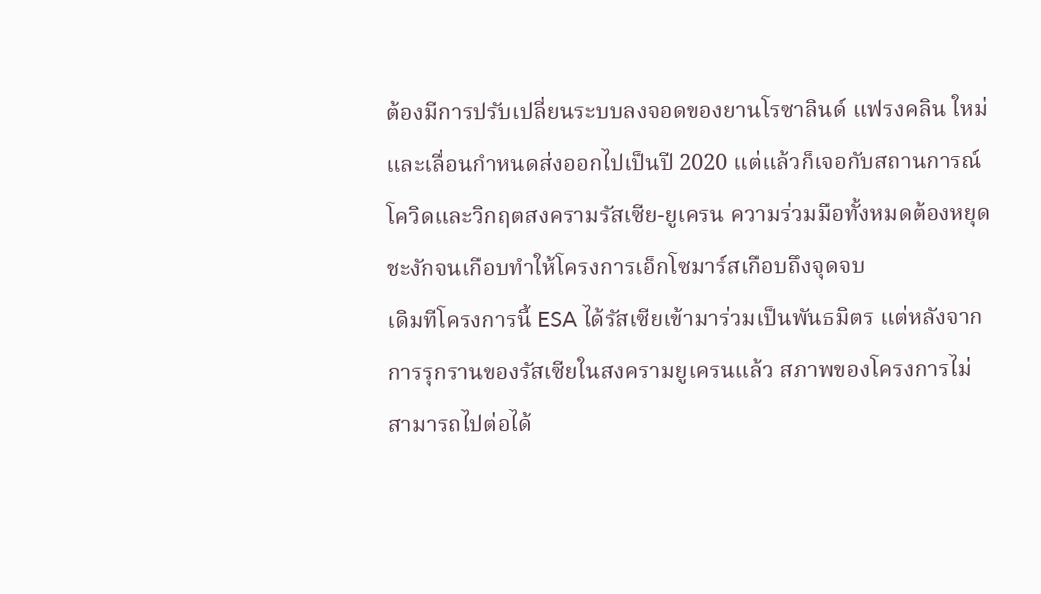ต้องมีการปรับเปลี่ยนระบบลงจอดของยานโรซาลินด์ แฟรงคลิน ใหม่และเลื่อนกำหนดส่งออกไปเป็นปี 2020 แต่แล้วก็เจอกับสถานการณ์โควิดและวิกฤตสงครามรัสเซีย-ยูเครน ความร่วมมือทั้งหมดต้องหยุดชะงักจนเกือบทำให้โครงการเอ็กโซมาร์สเกือบถึงจุดจบ
เดิมทีโครงการนี้ ESA ได้รัสเซียเข้ามาร่วมเป็นพันธมิตร แต่หลังจากการรุกรานของรัสเซียในสงครามยูเครนแล้ว สภาพของโครงการไม่สามารถไปต่อได้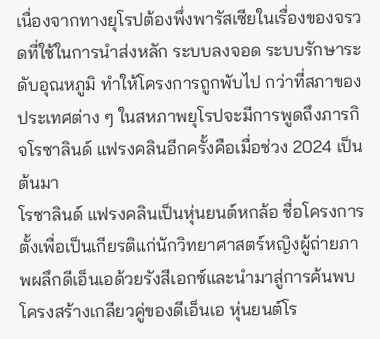เนื่องจากทางยุโรปต้องพึ่งพารัสเซียในเรื่องของจรวดที่ใช้ในการนำส่งหลัก ระบบลงจอด ระบบรักษาระดับอุณหภูมิ ทำให้โครงการถูกพับไป กว่าที่สภาของประเทศต่าง ๆ ในสหภาพยุโรปจะมีการพูดถึงภารกิจโรซาลินด์ แฟรงคลินอีกครั้งคือเมื่อช่วง 2024 เป็นต้นมา
โรซาลินด์ แฟรงคลินเป็นหุ่นยนต์หกล้อ ชื่อโครงการตั้งเพื่อเป็นเกียรติแก่นักวิทยาศาสตร์หญิงผู้ถ่ายภาพผลึกดีเอ็นเอด้วยรังสีเอกซ์และนำมาสู่การค้นพบโครงสร้างเกลียวคู่ของดีเอ็นเอ หุ่นยนต์โร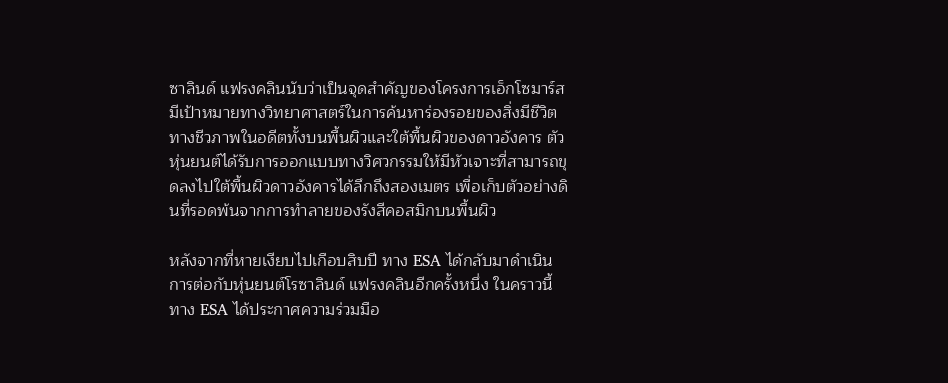ซาลินด์ แฟรงคลินนับว่าเป็นจุดสำคัญของโครงการเอ็กโซมาร์ส มีเป้าหมายทางวิทยาศาสตร์ในการค้นหาร่องรอยของสิ่งมีชีวิตทางชีวภาพในอดีตทั้งบนพื้นผิวและใต้พื้นผิวของดาวอังคาร ตัวหุ่นยนต์ได้รับการออกแบบทางวิศวกรรมให้มีหัวเจาะที่สามารถขุดลงไปใต้พื้นผิวดาวอังคารได้ลึกถึงสองเมตร เพื่อเก็บตัวอย่างดินที่รอดพ้นจากการทำลายของรังสีคอสมิกบนพื้นผิว

หลังจากที่หายเงียบไปเกือบสิบปี ทาง ESA ได้กลับมาดำเนินการต่อกับหุ่นยนต์โรซาลินด์ แฟรงคลินอีกครั้งหนึ่ง ในคราวนี้ทาง ESA ได้ประกาศความร่วมมือ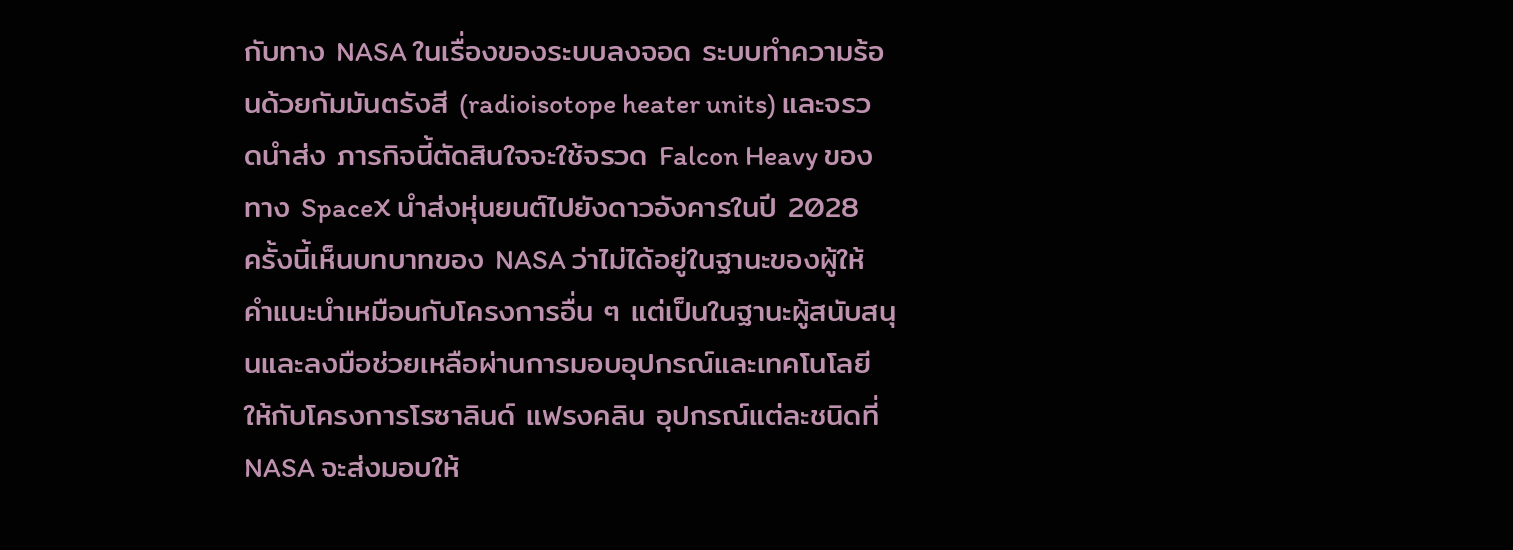กับทาง NASA ในเรื่องของระบบลงจอด ระบบทำความร้อนด้วยกัมมันตรังสี (radioisotope heater units) และจรวดนำส่ง ภารกิจนี้ตัดสินใจจะใช้จรวด Falcon Heavy ของทาง SpaceX นำส่งหุ่นยนต์ไปยังดาวอังคารในปี 2028
ครั้งนี้เห็นบทบาทของ NASA ว่าไม่ได้อยู่ในฐานะของผู้ให้คำแนะนำเหมือนกับโครงการอื่น ๆ แต่เป็นในฐานะผู้สนับสนุนและลงมือช่วยเหลือผ่านการมอบอุปกรณ์และเทคโนโลยีให้กับโครงการโรซาลินด์ แฟรงคลิน อุปกรณ์แต่ละชนิดที่ NASA จะส่งมอบให้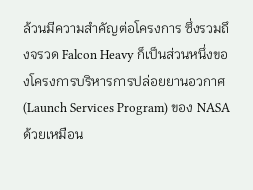ล้วนมีความสำคัญต่อโครงการ ซึ่งรวมถึงจรวด Falcon Heavy ก็เป็นส่วนหนึ่งของโครงการบริหารการปล่อยยานอวกาศ (Launch Services Program) ของ NASA ด้วยเหมือน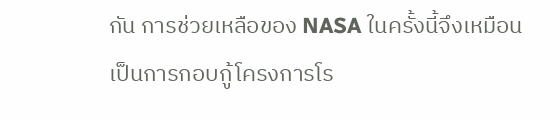กัน การช่วยเหลือของ NASA ในครั้งนี้จึงเหมือนเป็นการกอบกู้โครงการโร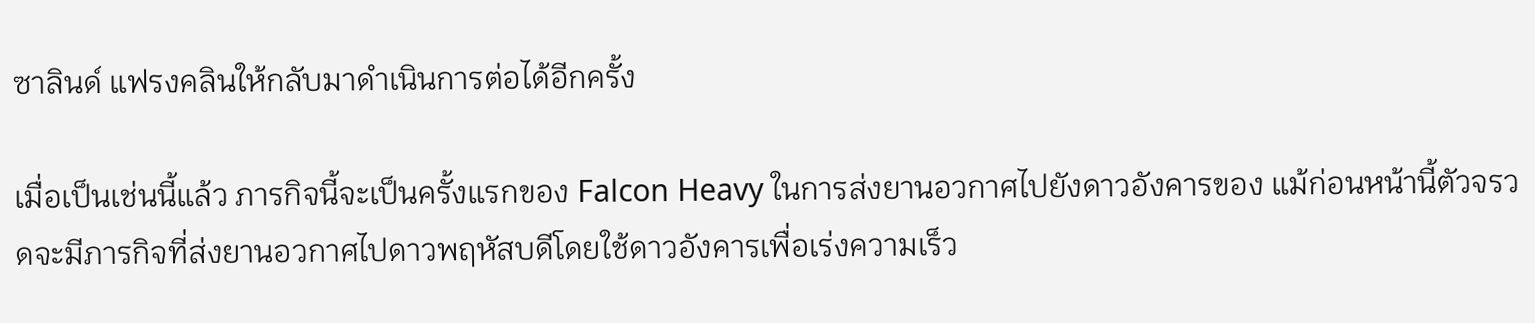ซาลินด์ แฟรงคลินให้กลับมาดำเนินการต่อได้อีกครั้ง

เมื่อเป็นเช่นนี้แล้ว ภารกิจนี้จะเป็นครั้งแรกของ Falcon Heavy ในการส่งยานอวกาศไปยังดาวอังคารของ แม้ก่อนหน้านี้ตัวจรวดจะมีภารกิจที่ส่งยานอวกาศไปดาวพฤหัสบดีโดยใช้ดาวอังคารเพื่อเร่งความเร็ว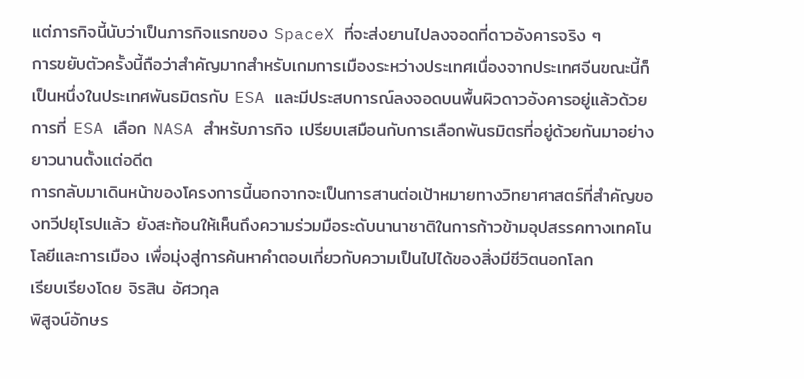แต่ภารกิจนี้นับว่าเป็นภารกิจแรกของ SpaceX ที่จะส่งยานไปลงจอดที่ดาวอังคารจริง ๆ
การขยับตัวครั้งนี้ถือว่าสำคัญมากสำหรับเกมการเมืองระหว่างประเทศเนื่องจากประเทศจีนขณะนี้ก็เป็นหนึ่งในประเทศพันธมิตรกับ ESA และมีประสบการณ์ลงจอดบนพื้นผิวดาวอังคารอยู่แล้วด้วย การที่ ESA เลือก NASA สำหรับภารกิจ เปรียบเสมือนกับการเลือกพันธมิตรที่อยู่ด้วยกันมาอย่างยาวนานตั้งแต่อดีต
การกลับมาเดินหน้าของโครงการนี้นอกจากจะเป็นการสานต่อเป้าหมายทางวิทยาศาสตร์ที่สำคัญของทวีปยุโรปแล้ว ยังสะท้อนให้เห็นถึงความร่วมมือระดับนานาชาติในการก้าวข้ามอุปสรรคทางเทคโนโลยีและการเมือง เพื่อมุ่งสู่การค้นหาคำตอบเกี่ยวกับความเป็นไปได้ของสิ่งมีชีวิตนอกโลก
เรียบเรียงโดย จิรสิน อัศวกุล
พิสูจน์อักษร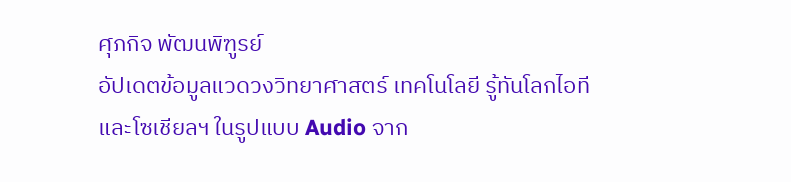ศุภกิจ พัฒนพิฑูรย์
อัปเดตข้อมูลแวดวงวิทยาศาสตร์ เทคโนโลยี รู้ทันโลกไอที และโซเชียลฯ ในรูปแบบ Audio จาก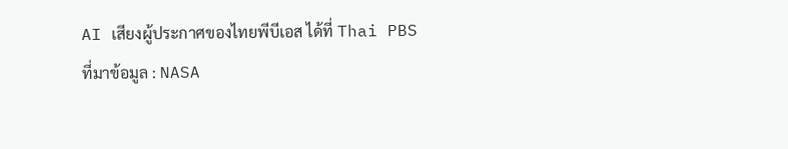AI เสียงผู้ประกาศของไทยพีบีเอส ได้ที่ Thai PBS
ที่มาข้อมูล : NASA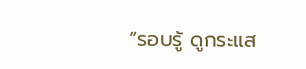“รอบรู้ ดูกระแส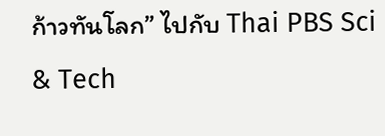ก้าวทันโลก” ไปกับ Thai PBS Sci & Tech